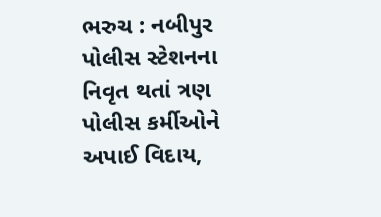ભરુચ : નબીપુર પોલીસ સ્ટેશનના નિવૃત થતાં ત્રણ પોલીસ કર્મીઓને અપાઈ વિદાય,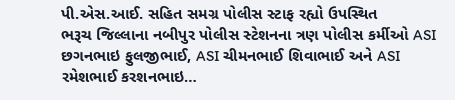પી.એસ.આઈ. સહિત સમગ્ર પોલીસ સ્ટાફ રહ્યો ઉપસ્થિત
ભરૂચ જિલ્લાના નબીપુર પોલીસ સ્ટેશનના ત્રણ પોલીસ કર્મીઓ ASI છગનભાઇ ફુલજીભાઈ, ASI ચીમનભાઈ શિવાભાઈ અને ASI રમેશભાઈ કરશનભાઇ…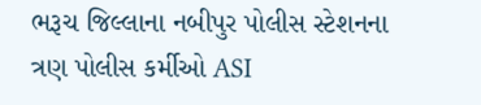ભરૂચ જિલ્લાના નબીપુર પોલીસ સ્ટેશનના ત્રણ પોલીસ કર્મીઓ ASI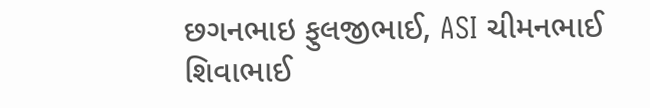છગનભાઇ ફુલજીભાઈ, ASI ચીમનભાઈ શિવાભાઈ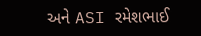અને ASI રમેશભાઈ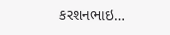કરશનભાઇ…